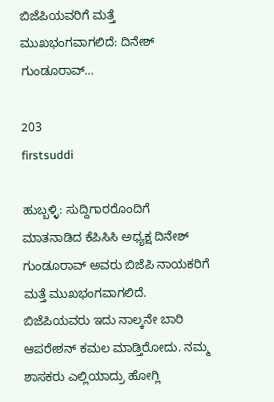ಬಿಜೆಪಿಯವರಿಗೆ ಮತ್ತೆ ಮುಖಭಂಗವಾಗಲಿದೆ: ದಿನೇಶ್ ಗುಂಡೂರಾವ್…

203
firstsuddi

ಹುಬ್ಬಳ್ಳಿ: ಸುದ್ದಿಗಾರರೊಂದಿಗೆ ಮಾತನಾಡಿದ ಕೆಪಿಸಿಸಿ ಅಧ್ಯಕ್ಷ ದಿನೇಶ್ ಗುಂಡೂರಾವ್ ಅವರು ಬಿಜೆಪಿ ನಾಯಕರಿಗೆ ಮತ್ತೆ ಮುಖಭಂಗವಾಗಲಿದೆ. ಬಿಜೆಪಿಯವರು ಇದು ನಾಲ್ಕನೇ ಬಾರಿ ಆಪರೇಶನ್ ಕಮಲ ಮಾಡ್ತಿರೋದು. ನಮ್ಮ ಶಾಸಕರು ಎಲ್ಲಿಯಾದ್ರು ಹೋಗ್ಲಿ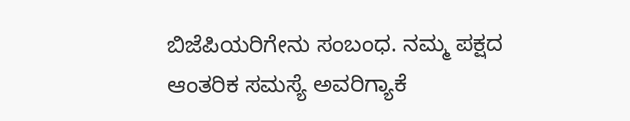ಬಿಜೆಪಿಯರಿಗೇನು ಸಂಬಂಧ. ನಮ್ಮ ಪಕ್ಷದ ಆಂತರಿಕ ಸಮಸ್ಯೆ ಅವರಿಗ್ಯಾಕೆ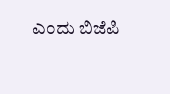ಎಂದು ಬಿಜೆಪಿ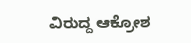ವಿರುದ್ದ ಆಕ್ರೋಶ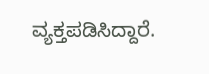ವ್ಯಕ್ತಪಡಿಸಿದ್ದಾರೆ.